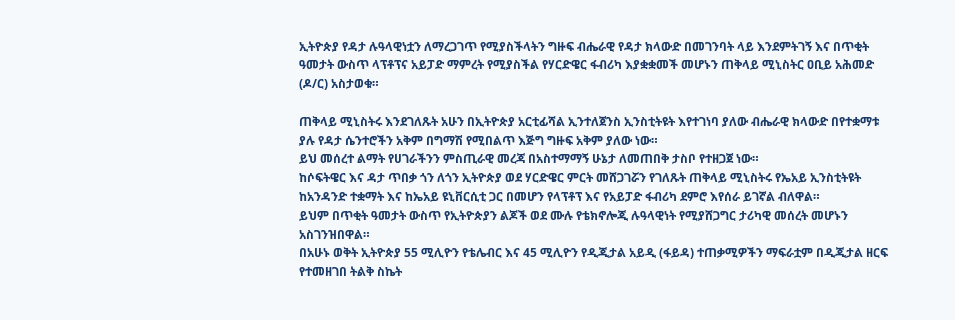ኢትዮጵያ የዳታ ሉዓላዊነቷን ለማረጋገጥ የሚያስችላትን ግዙፍ ብሔራዊ የዳታ ክላውድ በመገንባት ላይ እንደምትገኝ እና በጥቂት ዓመታት ውስጥ ላፕቶፕና አይፓድ ማምረት የሚያስችል የሃርድዌር ፋብሪካ እያቋቋመች መሆኑን ጠቅላይ ሚኒስትር ዐቢይ አሕመድ (ዶ/ር) አስታወቁ።

ጠቅላይ ሚኒስትሩ እንደገለጹት አሁን በኢትዮጵያ አርቲፊሻል ኢንተለጀንስ ኢንስቲትዩት እየተገነባ ያለው ብሔራዊ ክላውድ በየተቋማቱ ያሉ የዳታ ሴንተሮችን አቅም በግማሽ የሚበልጥ እጅግ ግዙፍ አቅም ያለው ነው።
ይህ መሰረተ ልማት የሀገራችንን ምስጢራዊ መረጃ በአስተማማኝ ሁኔታ ለመጠበቅ ታስቦ የተዘጋጀ ነው።
ከሶፍትዌር እና ዳታ ጥበቃ ጎን ለጎን ኢትዮጵያ ወደ ሃርድዌር ምርት መሸጋገሯን የገለጹት ጠቅላይ ሚኒስትሩ የኤአይ ኢንስቲትዩት ከአንዳንድ ተቋማት እና ከኤአይ ዩኒቨርሲቲ ጋር በመሆን የላፕቶፕ እና የአይፓድ ፋብሪካ ደምሮ እየሰራ ይገኛል ብለዋል።
ይህም በጥቂት ዓመታት ውስጥ የኢትዮጵያን ልጆች ወደ ሙሉ የቴክኖሎጂ ሉዓላዊነት የሚያሸጋግር ታሪካዊ መሰረት መሆኑን አስገንዝበዋል።
በአሁኑ ወቅት ኢትዮጵያ 55 ሚሊዮን የቴሌብር እና 45 ሚሊዮን የዲጂታል አይዲ (ፋይዳ) ተጠቃሚዎችን ማፍራቷም በዲጂታል ዘርፍ የተመዘገበ ትልቅ ስኬት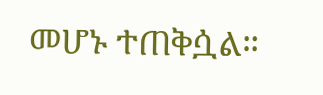መሆኑ ተጠቅሷል።